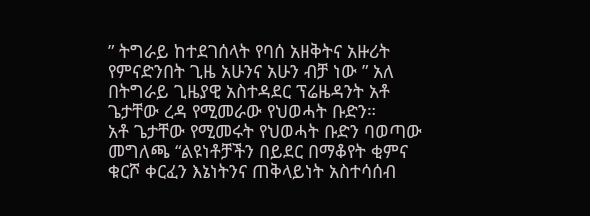” ትግራይ ከተደገሰላት የባሰ አዘቅትና አዙሪት የምናድንበት ጊዜ አሁንና አሁን ብቻ ነው ” አለ በትግራይ ጊዜያዊ አስተዳደር ፕሬዜዳንት አቶ ጌታቸው ረዳ የሚመራው የህወሓት ቡድን።
አቶ ጌታቸው የሚመሩት የህወሓት ቡድን ባወጣው መግለጫ “ልዩነቶቻችን በይደር በማቆየት ቂምና ቁርሾ ቀርፈን እኔነትንና ጠቅላይነት አስተሳሰብ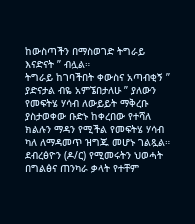ከውስጣችን በማስወገድ ትግራይ እናድናት ” ብሏል።
ትግራይ ከገባችበት ቀውስና አጣብቂኝ ” ያድናታል ብዬ አምኜበታለሁ ” ያለውን የመፍትሄ ሃሳብ ለውይይት ማቅረቡ ያስታወቀው ቡድኑ ከቀረበው የተሻለ ክልሉን ማዳን የሚችል የመፍትሄ ሃሳብ ካለ ለማዳመጥ ዝግጁ መሆኑ ገልጿል።
ደብረፅዮን (ዶ/ር) የሚመሩትን ህወሓት በግልፅና ጠንካራ ቃላት የተቸም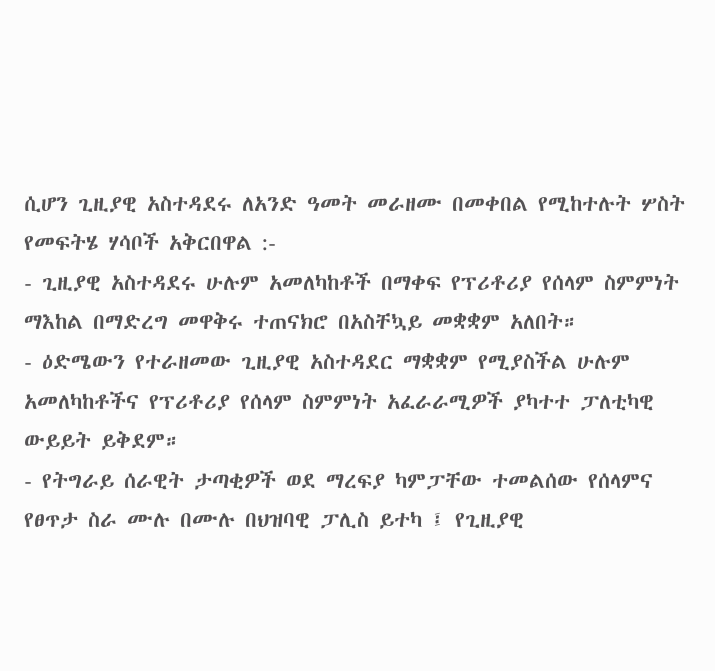ሲሆን ጊዚያዊ አስተዳደሩ ለአንድ ዓመት መራዘሙ በመቀበል የሚከተሉት ሦስት የመፍትሄ ሃሳቦች አቅርበዋል :-
- ጊዚያዊ አስተዳደሩ ሁሉም አመለካከቶች በማቀፍ የፕሪቶሪያ የሰላም ስምምነት ማእከል በማድረግ መዋቅሩ ተጠናክሮ በአስቸኳይ መቋቋም አለበት።
- ዕድሜውን የተራዘመው ጊዚያዊ አስተዳደር ማቋቋም የሚያስችል ሁሉም አመለካከቶችና የፕሪቶሪያ የሰላም ስምምነት አፈራራሚዎች ያካተተ ፓለቲካዊ ውይይት ይቅደም።
- የትግራይ ሰራዊት ታጣቂዎች ወደ ማረፍያ ካምፓቸው ተመልሰው የሰላምና የፀጥታ ስራ ሙሉ በሙሉ በህዝባዊ ፓሊስ ይተካ ፤ የጊዚያዊ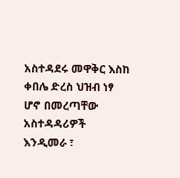አስተዳደሩ መዋቅር እስከ ቀበሌ ድረስ ህዝብ ነፃ ሆኖ በመረጣቸው አስተዳዳሪዎች እንዲመራ ፣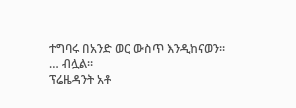ተግባሩ በአንድ ወር ውስጥ እንዲከናወን።
… ብሏል።
ፕሬዜዳንት አቶ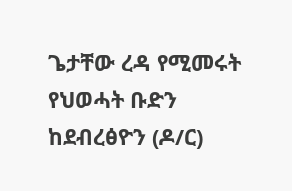ጌታቸው ረዳ የሚመሩት የህወሓት ቡድን ከደብረፅዮን (ዶ/ር)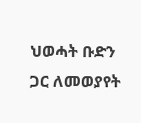ህወሓት ቡድን ጋር ለመወያየት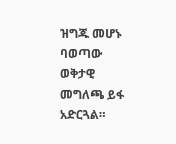ዝግጁ መሆኑ ባወጣው ወቅታዊ መግለጫ ይፋ አድርጓል።